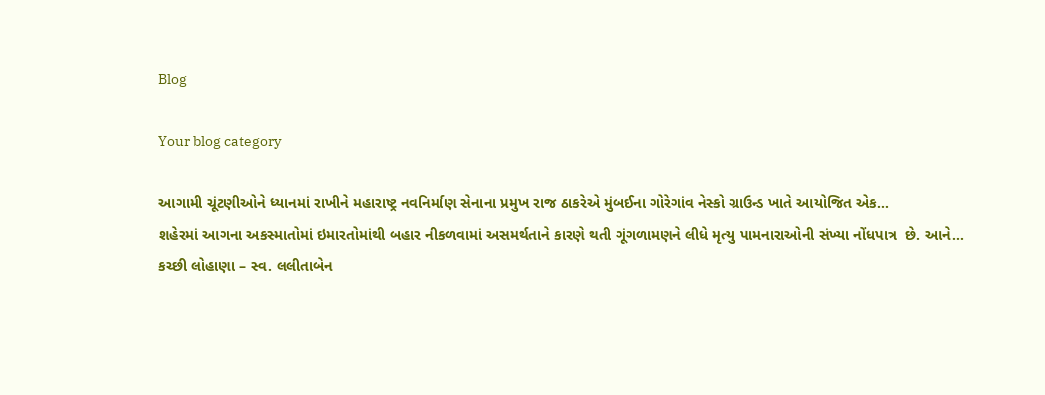Blog

Your blog category

આગામી ચૂંટણીઓને ધ્યાનમાં રાખીને મહારાષ્ટ્ર નવનિર્માણ સેનાના પ્રમુખ રાજ ઠાકરેએ મુંબઈના ગોરેગાંવ નેસ્કો ગ્રાઉન્ડ ખાતે આયોજિત એક...
શહેરમાં આગના અકસ્માતોમાં ઇમારતોમાંથી બહાર નીકળવામાં અસમર્થતાને કારણે થતી ગૂંગળામણને લીધે મૃત્યુ પામનારાઓની સંખ્યા નોંધપાત્ર  છે. આને...
કચ્છી લોહાણા – સ્વ. લલીતાબેન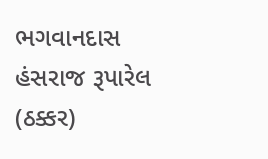ભગવાનદાસ હંસરાજ રૂપારેલ (ઠક્કર)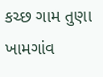કચ્છ ગામ તુણા ખામગાંવ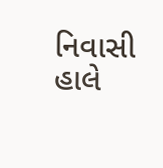નિવાસી હાલે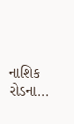નાશિક રોડના...